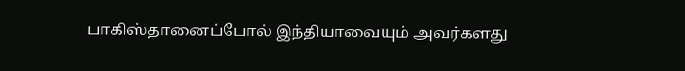பாகிஸ்தானைப்போல் இந்தியாவையும் அவர்களது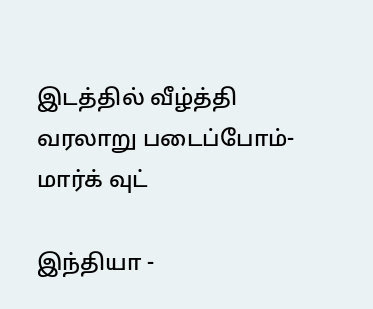இடத்தில் வீழ்த்தி வரலாறு படைப்போம்- மார்க் வுட்

இந்தியா -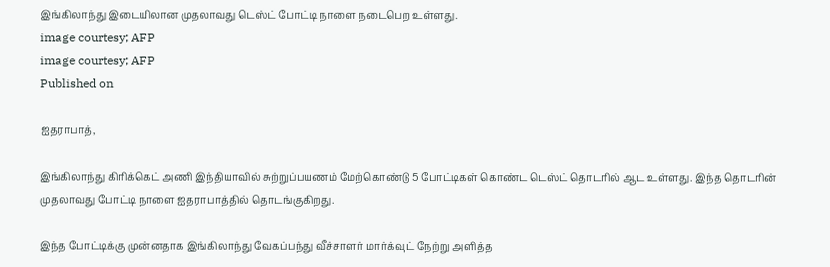இங்கிலாந்து இடையிலான முதலாவது டெஸ்ட் போட்டி நாளை நடைபெற உள்ளது.
image courtesy; AFP
image courtesy; AFP
Published on

ஐதராபாத்,

இங்கிலாந்து கிரிக்கெட் அணி இந்தியாவில் சுற்றுப்பயணம் மேற்கொண்டு 5 போட்டிகள் கொண்ட டெஸ்ட் தொடரில் ஆட உள்ளது. இந்த தொடரின் முதலாவது போட்டி நாளை ஐதராபாத்தில் தொடங்குகிறது.

இந்த போட்டிக்கு முன்னதாக இங்கிலாந்து வேகப்பந்து வீச்சாளர் மார்க்வுட் நேற்று அளித்த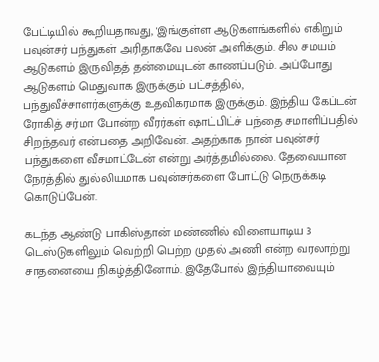பேட்டியில் கூறியதாவது, 'இங்குள்ள ஆடுகளங்களில் எகிறும் பவுன்சர் பந்துகள் அரிதாகவே பலன் அளிக்கும். சில சமயம் ஆடுகளம் இருவிதத் தன்மையுடன் காணப்படும். அப்போது ஆடுகளம் மெதுவாக இருக்கும் பட்சத்தில், பந்துவீச்சாளர்களுக்கு உதவிகரமாக இருக்கும். இந்திய கேப்டன் ரோகித் சர்மா போன்ற வீரர்கள் ஷாட்பிட்ச் பந்தை சமாளிப்பதில் சிறந்தவர் என்பதை அறிவேன். அதற்காக நான் பவுன்சர் பந்துகளை வீசமாட்டேன் என்று அர்த்தமில்லை. தேவையான நேரத்தில் துல்லியமாக பவுன்சர்களை போட்டு நெருக்கடி கொடுப்பேன்.

கடந்த ஆண்டு பாகிஸ்தான் மண்ணில் விளையாடிய 3 டெஸ்டுகளிலும் வெற்றி பெற்ற முதல் அணி என்ற வரலாற்று சாதனையை நிகழ்த்தினோம். இதேபோல் இந்தியாவையும்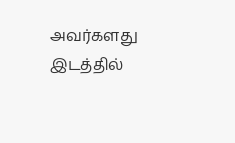அவர்களது இடத்தில்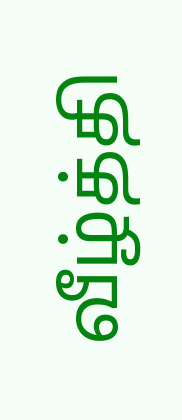வீழ்த்தி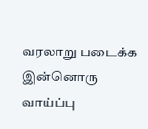வரலாறு படைக்க இன்னொரு வாய்ப்பு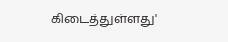கிடைத்துள்ளது'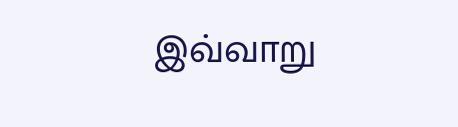இவ்வாறு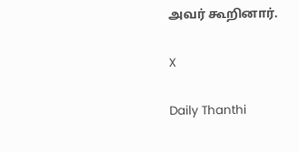அவர் கூறினார்.

X

Daily Thanthi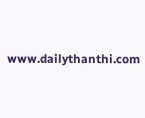www.dailythanthi.com